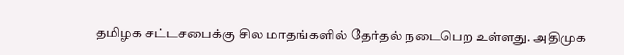தமிழக சட்டசபைக்கு சில மாதங்களில் தேர்தல் நடைபெற உள்ளது. அதிமுக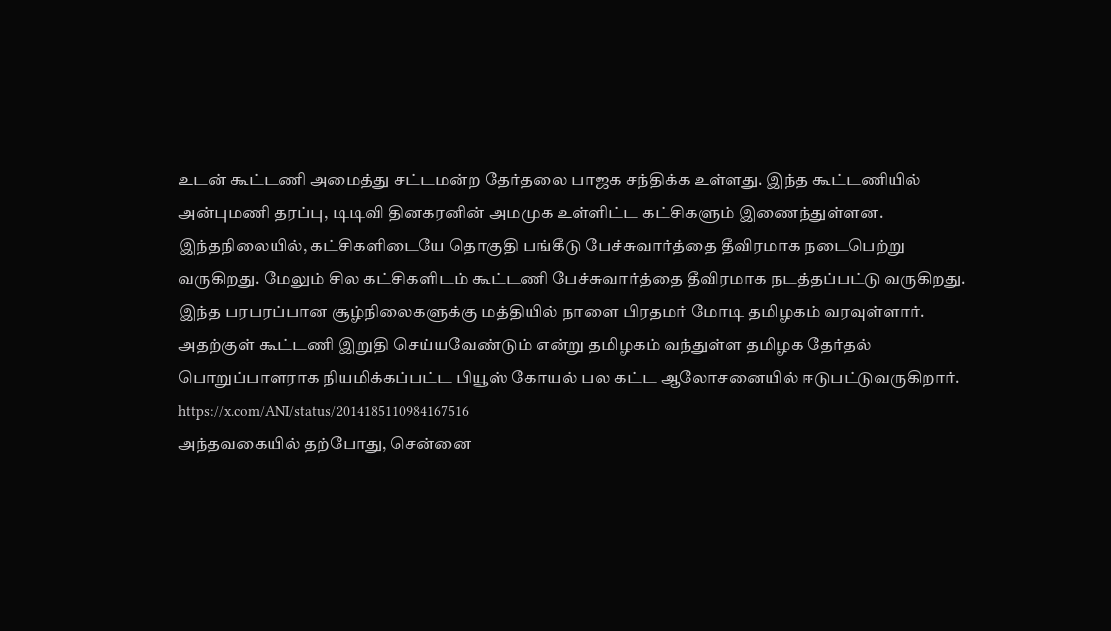உடன் கூட்டணி அமைத்து சட்டமன்ற தேர்தலை பாஜக சந்திக்க உள்ளது. இந்த கூட்டணியில் அன்புமணி தரப்பு, டிடிவி தினகரனின் அமமுக உள்ளிட்ட கட்சிகளும் இணைந்துள்ளன. இந்தநிலையில், கட்சிகளிடையே தொகுதி பங்கீடு பேச்சுவார்த்தை தீவிரமாக நடைபெற்று வருகிறது. மேலும் சில கட்சிகளிடம் கூட்டணி பேச்சுவார்த்தை தீவிரமாக நடத்தப்பட்டு வருகிறது.
இந்த பரபரப்பான சூழ்நிலைகளுக்கு மத்தியில் நாளை பிரதமர் மோடி தமிழகம் வரவுள்ளார். அதற்குள் கூட்டணி இறுதி செய்யவேண்டும் என்று தமிழகம் வந்துள்ள தமிழக தேர்தல் பொறுப்பாளராக நியமிக்கப்பட்ட பியூஸ் கோயல் பல கட்ட ஆலோசனையில் ஈடுபட்டுவருகிறார்.
https://x.com/ANI/status/2014185110984167516
அந்தவகையில் தற்போது, சென்னை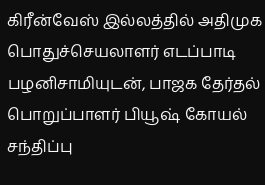கிரீன்வேஸ் இல்லத்தில் அதிமுக பொதுச்செயலாளர் எடப்பாடி பழனிசாமியுடன், பாஜக தேர்தல் பொறுப்பாளர் பியூஷ் கோயல் சந்திப்பு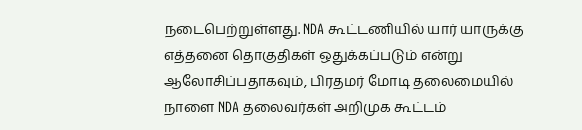நடைபெற்றுள்ளது. NDA கூட்டணியில் யார் யாருக்கு எத்தனை தொகுதிகள் ஒதுக்கப்படும் என்று ஆலோசிப்பதாகவும், பிரதமர் மோடி தலைமையில் நாளை NDA தலைவர்கள் அறிமுக கூட்டம்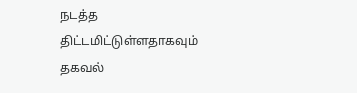நடத்த திட்டமிட்டுள்ளதாகவும் தகவல்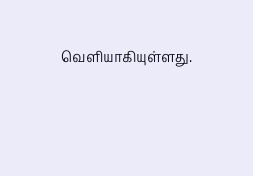வெளியாகியுள்ளது.